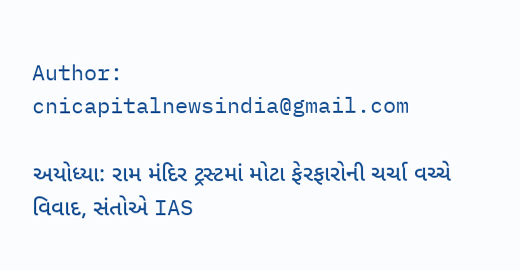Author: cnicapitalnewsindia@gmail.com

અયોધ્યા: રામ મંદિર ટ્રસ્ટમાં મોટા ફેરફારોની ચર્ચા વચ્ચે વિવાદ, સંતોએ IAS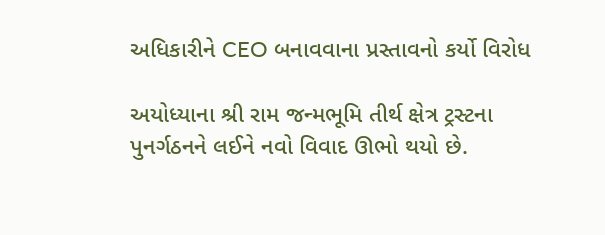અધિકારીને CEO બનાવવાના પ્રસ્તાવનો કર્યો વિરોધ

અયોધ્યાના શ્રી રામ જન્મભૂમિ તીર્થ ક્ષેત્ર ટ્રસ્ટના પુનર્ગઠનને લઈને નવો વિવાદ ઊભો થયો છે.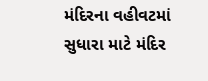મંદિરના વહીવટમાં સુધારા માટે મંદિર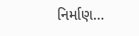નિર્માણ…